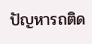ปัญหารถติด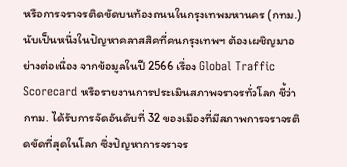หรือการจราจรติดขัดบนท้องถนนในกรุงเทพมหานคร (กทม.) นับเป็นหนึ่งในปัญหาคลาสสิคที่คนกรุงเทพฯ ต้องเผชิญมาอย่างต่อเนื่อง จากข้อมูลในปี 2566 เรื่อง Global Traffic Scorecard หรือรายงานการประเมินสภาพจราจรทั่วโลก ชี้ว่า กทม. ได้รับการจัดอันดับที่ 32 ของเมืองที่มีสภาพการจราจรติดขัดที่สุดในโลก ซึ่งปัญหาการจราจร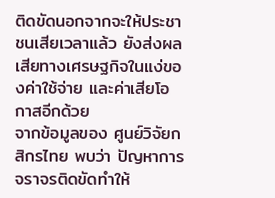ติดขัดนอกจากจะให้ประชาชนเสียเวลาแล้ว ยังส่งผลเสียทางเศรษฐกิจในแง่ของค่าใช้จ่าย และค่าเสียโอกาสอีกด้วย
จากข้อมูลของ ศูนย์วิจัยกสิกรไทย พบว่า ปัญหาการจราจรติดขัดทำให้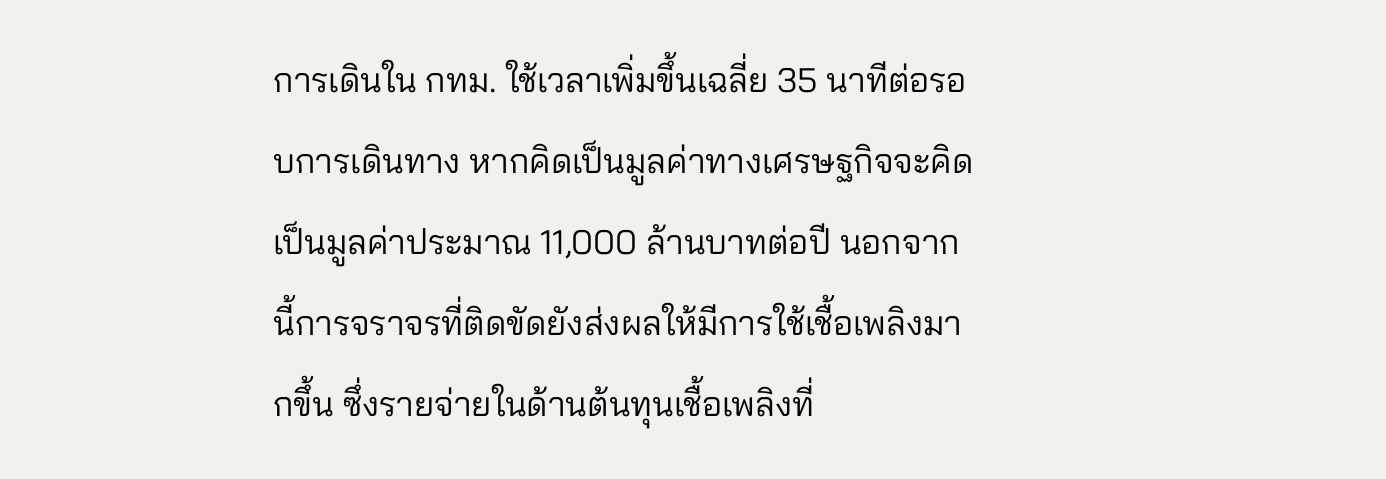การเดินใน กทม. ใช้เวลาเพิ่มขึ้นเฉลี่ย 35 นาทีต่อรอบการเดินทาง หากคิดเป็นมูลค่าทางเศรษฐกิจจะคิดเป็นมูลค่าประมาณ 11,000 ล้านบาทต่อปี นอกจากนี้การจราจรที่ติดขัดยังส่งผลให้มีการใช้เชื้อเพลิงมากขึ้น ซึ่งรายจ่ายในด้านต้นทุนเชื้อเพลิงที่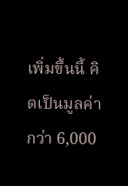เพิ่มขึ้นนี้ คิดเป็นมูลค่ากว่า 6,000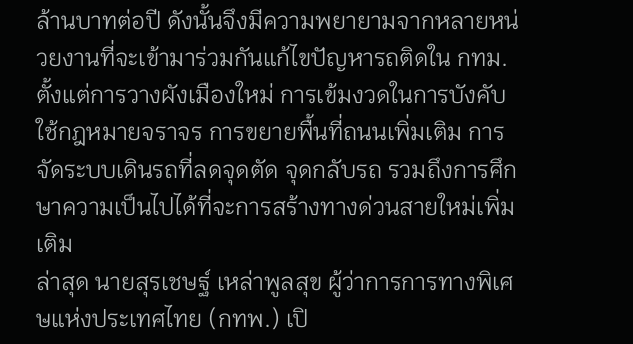ล้านบาทต่อปี ดังนั้นจึงมีความพยายามจากหลายหน่วยงานที่จะเข้ามาร่วมกันแก้ไขปัญหารถติดใน กทม. ตั้งแต่การวางผังเมืองใหม่ การเข้มงวดในการบังคับใช้กฎหมายจราจร การขยายพื้นที่ถนนเพิ่มเติม การจัดระบบเดินรถที่ลดจุดตัด จุดกลับรถ รวมถึงการศึกษาความเป็นไปได้ที่จะการสร้างทางด่วนสายใหม่เพิ่มเติม
ล่าสุด นายสุรเชษฐ์ เหล่าพูลสุข ผู้ว่าการการทางพิเศษแห่งประเทศไทย (กทพ.) เปิ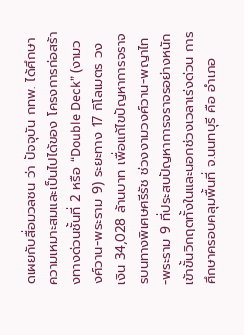ดเผยกับสื่อมวลชน ว่า ปัจจุบัน กทพ. ได้ศึกษาความเหมาะสมและเป็นไปได้ของ โครงการก่อสร้างทางด่วนชั้นที่ 2 หรือ “Double Deck” (งามวงศ์วาน-พระราม 9) ระยะทาง 17 กิโลเมตร วงเงิน 34,028 ล้านบาท เพื่อแก้ไขปัญหาการจราจรบนทางพิเศษศรีรัช ช่วงงามวงศ์วาน-พญาไท-พระราม 9 ที่ประสบปัญหาการจราจรอย่างหนักเข้าขั้นวิกฤตทั้งในและนอกช่วงเวลาเร่งด่วน การศึกษาครอบคลุมพื้นที่ จ.นนทบุรี คือ อำเภอ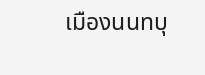เมืองนนทบุ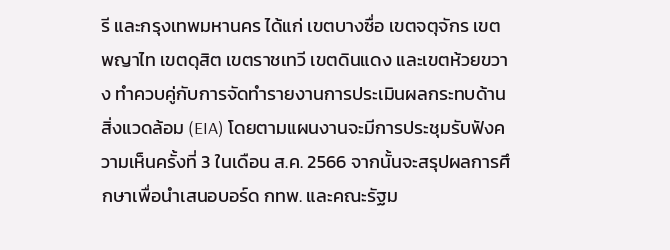รี และกรุงเทพมหานคร ได้แก่ เขตบางซื่อ เขตจตุจักร เขตพญาไท เขตดุสิต เขตราชเทวี เขตดินแดง และเขตห้วยขวาง ทำควบคู่กับการจัดทำรายงานการประเมินผลกระทบด้านสิ่งแวดล้อม (EIA) โดยตามแผนงานจะมีการประชุมรับฟังความเห็นครั้งที่ 3 ในเดือน ส.ค. 2566 จากนั้นจะสรุปผลการศึกษาเพื่อนำเสนอบอร์ด กทพ. และคณะรัฐม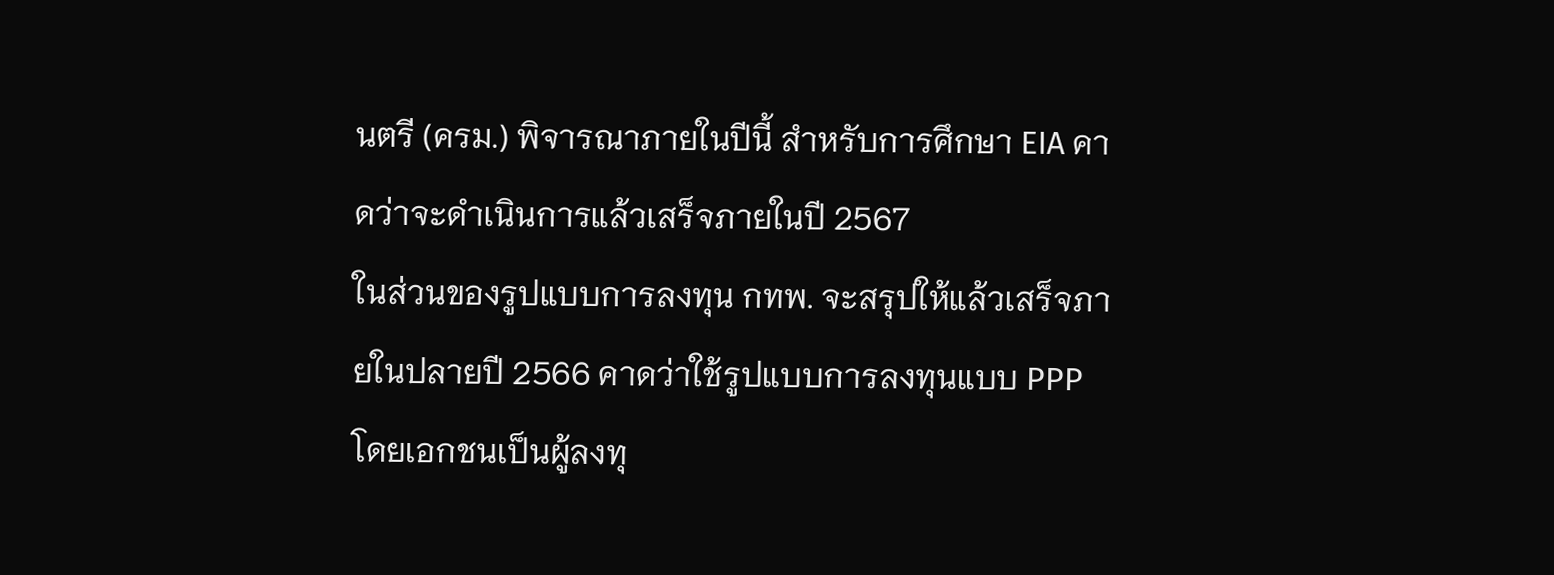นตรี (ครม.) พิจารณาภายในปีนี้ สำหรับการศึกษา EIA คาดว่าจะดำเนินการแล้วเสร็จภายในปี 2567
ในส่วนของรูปแบบการลงทุน กทพ. จะสรุปให้แล้วเสร็จภายในปลายปี 2566 คาดว่าใช้รูปแบบการลงทุนแบบ PPP โดยเอกชนเป็นผู้ลงทุ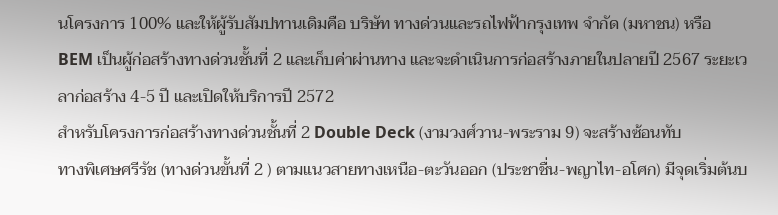นโครงการ 100% และให้ผู้รับสัมปทานเดิมคือ บริษัท ทางด่วนและรถไฟฟ้ากรุงเทพ จำกัด (มหาชน) หรือ BEM เป็นผู้ก่อสร้างทางด่วนชั้นที่ 2 และเก็บค่าผ่านทาง และจะดำเนินการก่อสร้างภายในปลายปี 2567 ระยะเวลาก่อสร้าง 4-5 ปี และเปิดให้บริการปี 2572
สำหรับโครงการก่อสร้างทางด่วนชั้นที่ 2 Double Deck (งามวงศ์วาน-พระราม 9) จะสร้างซ้อนทับ
ทางพิเศษศรีรัช (ทางด่วนขั้นที่ 2 ) ตามแนวสายทางเหนือ-ตะวันออก (ประชาชื่น-พญาไท-อโศก) มีจุดเริ่มต้นบ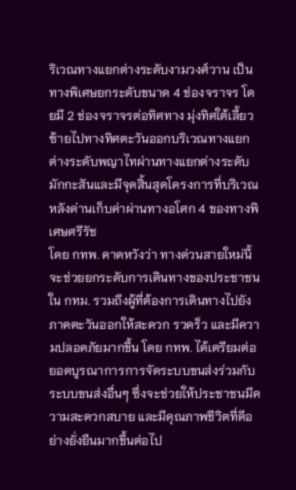ริเวณทางแยกต่างระดับงามวงศ์วาน เป็นทางพิเศษยกระดับขนาด 4 ช่องจราจร โดยมี 2 ช่องจราจรต่อทิศทาง มุ่งทิศใต้เลี้ยวซ้ายไปทางทิศตะวันออกบริเวณทางแยกต่างระดับพญาไทผ่านทางแยกต่างระดับมักกะสันและมีจุดสิ้นสุดโครงการที่บริเวณหลังด่านเก็บค่าผ่านทางอโศก 4 ของทางพิเศษศรีรัช
โดย กทพ. คาดหวังว่า ทางด่วนสายใหม่นี้จะช่วยยกระดับการเดินทางของประชาชนใน กทม. รวมถึงผู้ที่ต้องการเดินทางไปยังภาคตะวันออกให้สะดวก รวดร็ว และมีความปลอดภัยมากขึ้น โดย กทพ. ได้เตรียมต่อยอดบูรณาการการจัดระบบขนส่งร่วมกับระบบขนส่งอื่นๆ ซึ่งจะช่วยให้ประชาชนมีความสะดวกสบาย และมีคุณภาพชีวิตที่ดีอย่างยั่งยืนมากขึ้นต่อไป